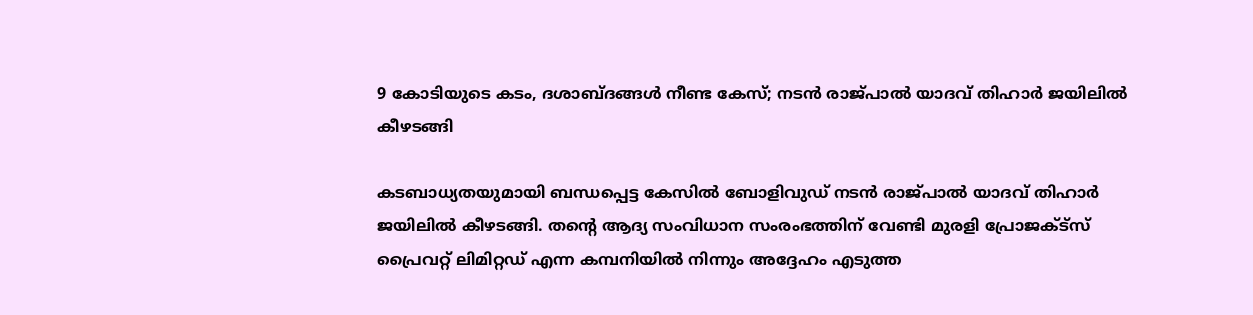9 കോടിയുടെ കടം, ദശാബ്ദങ്ങൾ നീണ്ട കേസ്; നടൻ രാജ്പാൽ യാദവ് തിഹാർ ജയിലിൽ കീഴടങ്ങി

കടബാധ്യതയുമായി ബന്ധപ്പെട്ട കേസിൽ ബോളിവുഡ് നടൻ രാജ്പാൽ യാദവ് തിഹാർ ജയിലിൽ കീഴടങ്ങി. തന്റെ ആദ്യ സംവിധാന സംരംഭത്തിന് വേണ്ടി മുരളി പ്രോജക്ട്സ് പ്രൈവറ്റ് ലിമിറ്റഡ് എന്ന കമ്പനിയിൽ നിന്നും അദ്ദേഹം എടുത്ത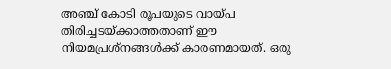അഞ്ച് കോടി രൂപയുടെ വായ്പ തിരിച്ചടയ്ക്കാത്തതാണ് ഈ നിയമപ്രശ്നങ്ങൾക്ക് കാരണമായത്. ഒരു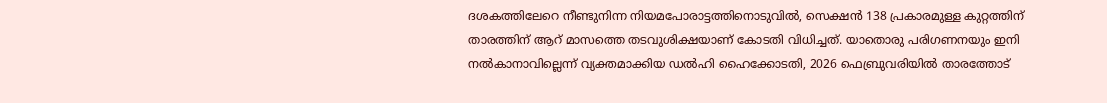ദശകത്തിലേറെ നീണ്ടുനിന്ന നിയമപോരാട്ടത്തിനൊടുവിൽ, സെക്ഷൻ 138 പ്രകാരമുള്ള കുറ്റത്തിന് താരത്തിന് ആറ് മാസത്തെ തടവുശിക്ഷയാണ് കോടതി വിധിച്ചത്. യാതൊരു പരിഗണനയും ഇനി നൽകാനാവില്ലെന്ന് വ്യക്തമാക്കിയ ഡൽഹി ഹൈക്കോടതി, 2026 ഫെബ്രുവരിയിൽ താരത്തോട്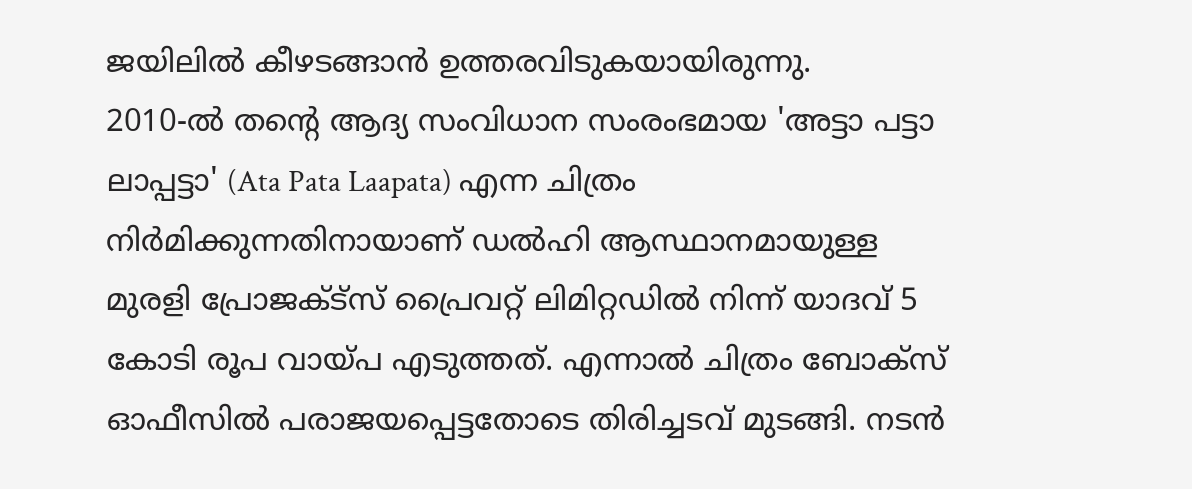ജയിലിൽ കീഴടങ്ങാൻ ഉത്തരവിടുകയായിരുന്നു.
2010-ൽ തന്റെ ആദ്യ സംവിധാന സംരംഭമായ 'അട്ടാ പട്ടാ ലാപ്പട്ടാ' (Ata Pata Laapata) എന്ന ചിത്രം നിർമിക്കുന്നതിനായാണ് ഡൽഹി ആസ്ഥാനമായുള്ള മുരളി പ്രോജക്ട്സ് പ്രൈവറ്റ് ലിമിറ്റഡിൽ നിന്ന് യാദവ് 5 കോടി രൂപ വായ്പ എടുത്തത്. എന്നാൽ ചിത്രം ബോക്സ് ഓഫീസിൽ പരാജയപ്പെട്ടതോടെ തിരിച്ചടവ് മുടങ്ങി. നടൻ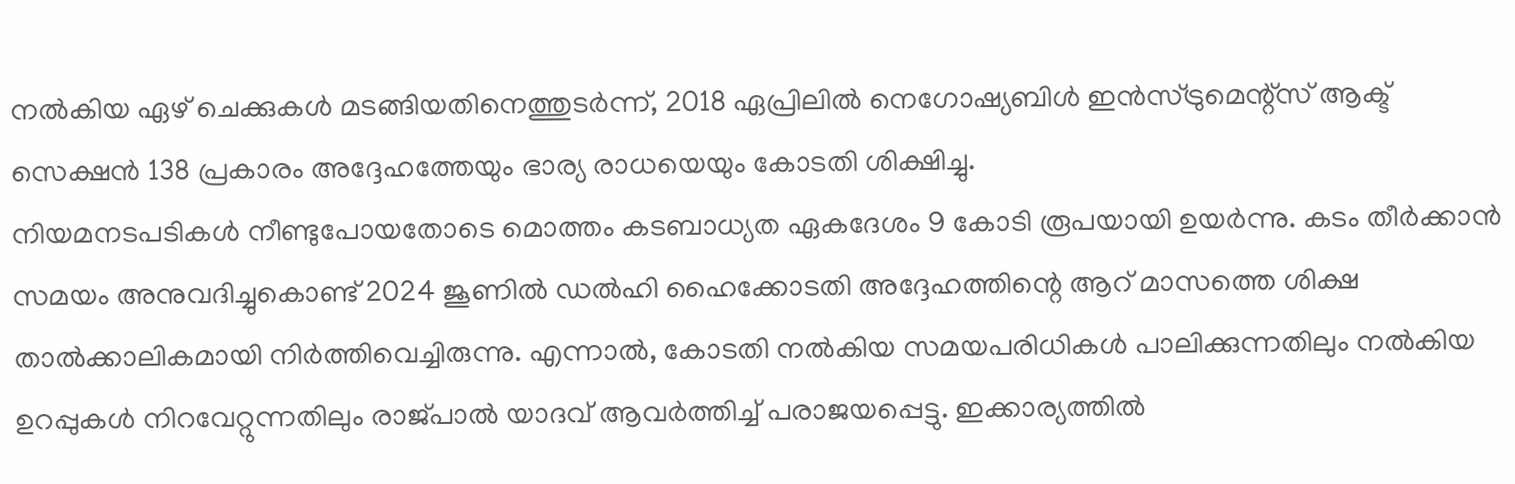നൽകിയ ഏഴ് ചെക്കുകൾ മടങ്ങിയതിനെത്തുടർന്ന്, 2018 ഏപ്രിലിൽ നെഗോഷ്യബിൾ ഇൻസ്ട്രുമെന്റ്സ് ആക്ട് സെക്ഷൻ 138 പ്രകാരം അദ്ദേഹത്തേയും ഭാര്യ രാധയെയും കോടതി ശിക്ഷിച്ചു.
നിയമനടപടികൾ നീണ്ടുപോയതോടെ മൊത്തം കടബാധ്യത ഏകദേശം 9 കോടി രൂപയായി ഉയർന്നു. കടം തീർക്കാൻ സമയം അനുവദിച്ചുകൊണ്ട് 2024 ജൂണിൽ ഡൽഹി ഹൈക്കോടതി അദ്ദേഹത്തിന്റെ ആറ് മാസത്തെ ശിക്ഷ താൽക്കാലികമായി നിർത്തിവെച്ചിരുന്നു. എന്നാൽ, കോടതി നൽകിയ സമയപരിധികൾ പാലിക്കുന്നതിലും നൽകിയ ഉറപ്പുകൾ നിറവേറ്റുന്നതിലും രാജ്പാൽ യാദവ് ആവർത്തിച്ച് പരാജയപ്പെട്ടു. ഇക്കാര്യത്തിൽ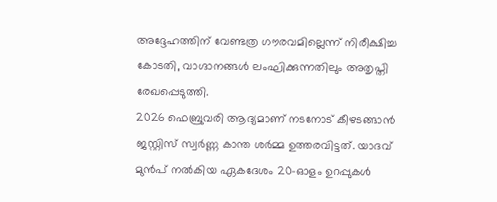അദ്ദേഹത്തിന് വേണ്ടത്ര ഗൗരവമില്ലെന്ന് നിരീക്ഷിച്ച കോടതി, വാഗ്ദാനങ്ങൾ ലംഘിക്കുന്നതിലും അതൃപ്തി രേഖപ്പെടുത്തി.
2026 ഫെബ്രുവരി ആദ്യമാണ് നടനോട് കീഴടങ്ങാൻ ജസ്റ്റിസ് സ്വർണ്ണ കാന്ത ശർമ്മ ഉത്തരവിട്ടത്. യാദവ് മുൻപ് നൽകിയ ഏകദേശം 20-ഓളം ഉറപ്പുകൾ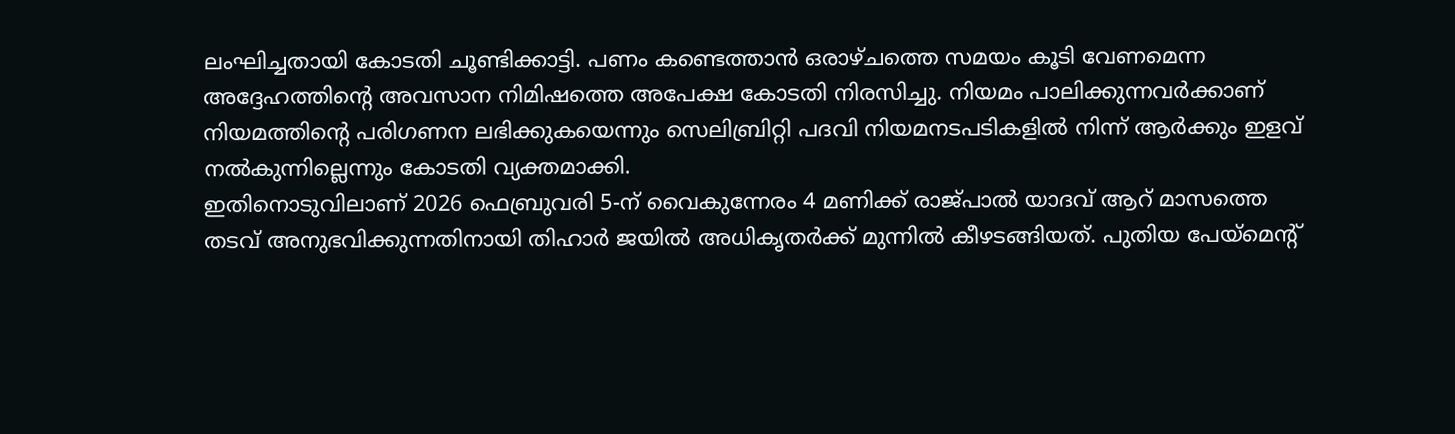ലംഘിച്ചതായി കോടതി ചൂണ്ടിക്കാട്ടി. പണം കണ്ടെത്താൻ ഒരാഴ്ചത്തെ സമയം കൂടി വേണമെന്ന അദ്ദേഹത്തിന്റെ അവസാന നിമിഷത്തെ അപേക്ഷ കോടതി നിരസിച്ചു. നിയമം പാലിക്കുന്നവർക്കാണ് നിയമത്തിന്റെ പരിഗണന ലഭിക്കുകയെന്നും സെലിബ്രിറ്റി പദവി നിയമനടപടികളിൽ നിന്ന് ആർക്കും ഇളവ് നൽകുന്നില്ലെന്നും കോടതി വ്യക്തമാക്കി.
ഇതിനൊടുവിലാണ് 2026 ഫെബ്രുവരി 5-ന് വൈകുന്നേരം 4 മണിക്ക് രാജ്പാൽ യാദവ് ആറ് മാസത്തെ തടവ് അനുഭവിക്കുന്നതിനായി തിഹാർ ജയിൽ അധികൃതർക്ക് മുന്നിൽ കീഴടങ്ങിയത്. പുതിയ പേയ്മെന്റ്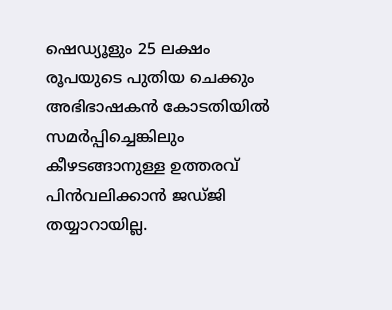ഷെഡ്യൂളും 25 ലക്ഷം രൂപയുടെ പുതിയ ചെക്കും അഭിഭാഷകൻ കോടതിയിൽ സമർപ്പിച്ചെങ്കിലും കീഴടങ്ങാനുള്ള ഉത്തരവ് പിൻവലിക്കാൻ ജഡ്ജി തയ്യാറായില്ല.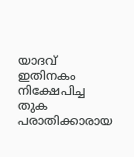യാദവ് ഇതിനകം നിക്ഷേപിച്ച തുക പരാതിക്കാരായ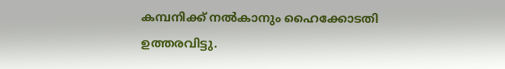കമ്പനിക്ക് നൽകാനും ഹൈക്കോടതി ഉത്തരവിട്ടു.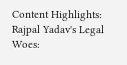Content Highlights: Rajpal Yadav's Legal Woes: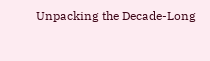Unpacking the Decade-Long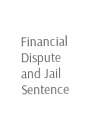Financial Dispute and Jail Sentence